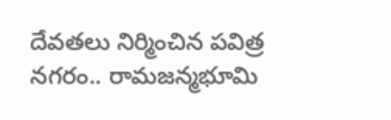దేవతలు నిర్మించిన పవిత్ర నగరం.. రామజన్మభూమి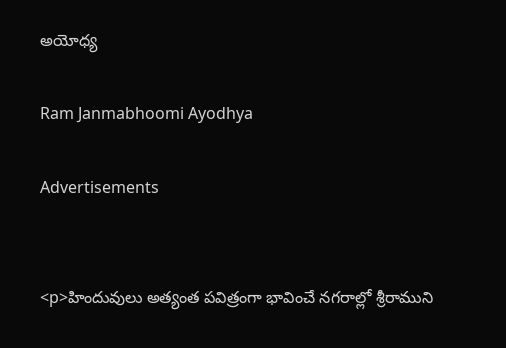అయోధ్య

Ram Janmabhoomi Ayodhya

Advertisements


<p>హిందువులు అత్యంత పవిత్రంగా భావించే నగరాల్లో శ్రీరాముని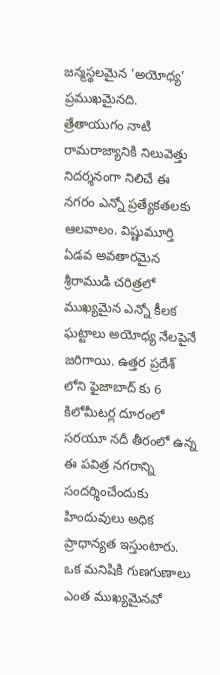జన్మస్థలమైన ‘అయోధ్య’ ప్రముఖమైనది. త్రేతాయుగం నాటి రామరాజ్యానికి నిలువెత్తు నిదర్శనంగా నిలిచే ఈ నగరం ఎన్నో ప్రత్యేకతలకు ఆలవాలం. విష్ణుమూర్తి ఏడవ అవతారమైన శ్రీరాముడి చరిత్రలో ముఖ్యమైన ఎన్నో కీలక ఘట్టాలు అయోధ్య నేలపైనే జరిగాయి. ఉత్తర ప్రదేశ్ లోని ఫైజాబాద్ కు 6 కిలోమీటర్ల దూరంలో సరయూ నదీ తీరంలో ఉన్న ఈ పవిత్ర నగరాన్ని సందర్శించేందుకు హిందువులు అధిక ప్రాధాన్యత ఇస్తుంటారు. ఒక మనిషికి గుణగుణాలు ఎంత ముఖ్యమైనవో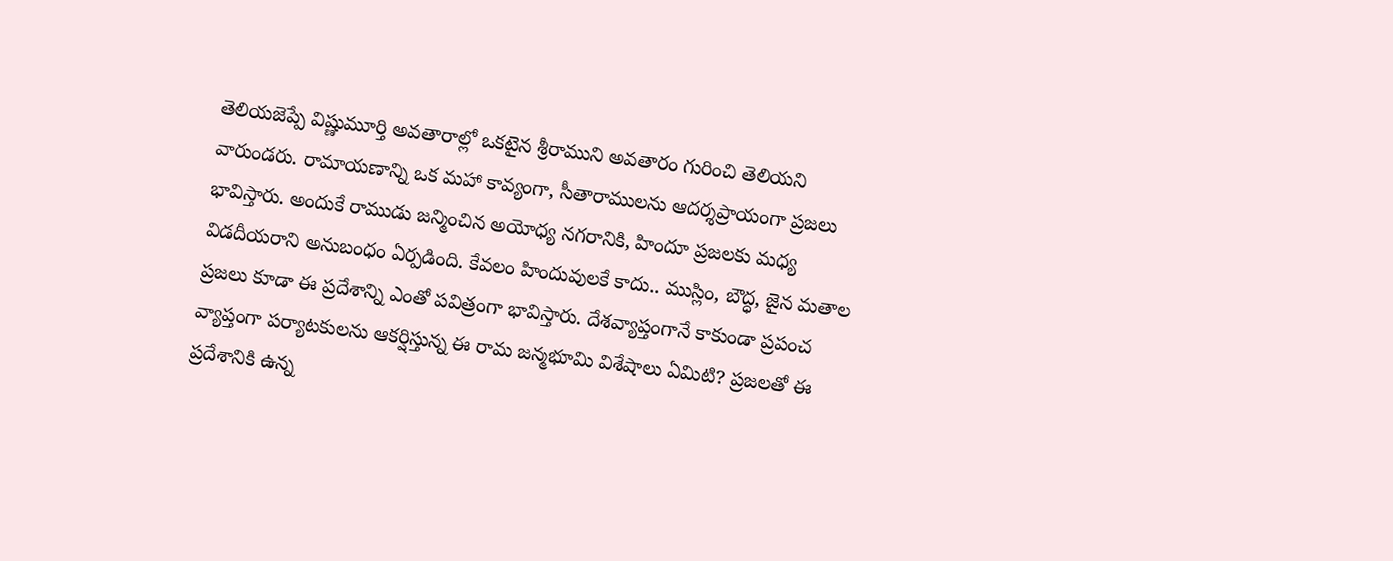తెలియజెప్పే విష్ణుమూర్తి అవతారాల్లో ఒకటైన శ్రీరాముని అవతారం గురించి తెలియని వారుండరు. రామాయణాన్ని ఒక మహా కావ్యంగా, సీతారాములను ఆదర్శప్రాయంగా ప్రజలు భావిస్తారు. అందుకే రాముడు జన్మించిన అయోధ్య నగరానికి, హిందూ ప్రజలకు మధ్య విడదీయరాని అనుబంధం ఏర్పడింది. కేవలం హిందువులకే కాదు.. ముస్లిం, బౌద్ధ, జైన మతాల ప్రజలు కూడా ఈ ప్రదేశాన్ని ఎంతో పవిత్రంగా భావిస్తారు. దేశవ్యాప్తంగానే కాకుండా ప్రపంచ వ్యాప్తంగా పర్యాటకులను ఆకర్షిస్తున్న ఈ రామ జన్మభూమి విశేషాలు ఏమిటి? ప్రజలతో ఈ ప్రదేశానికి ఉన్న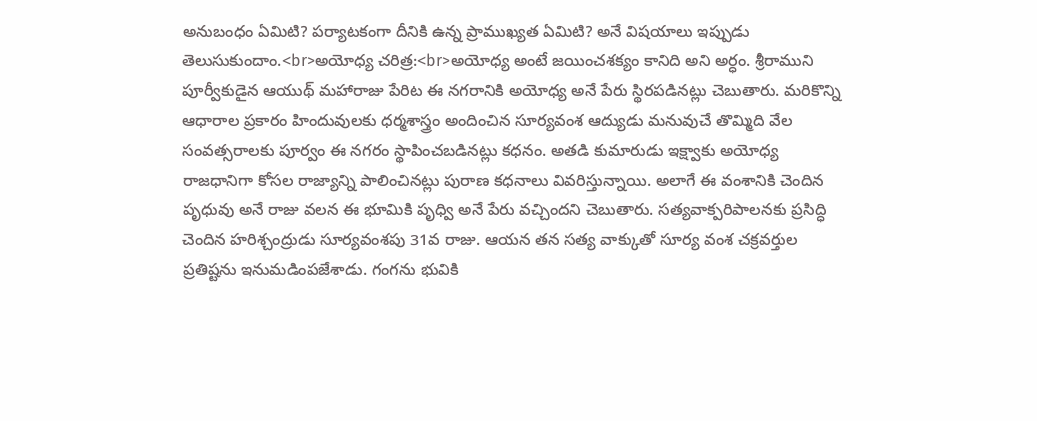అనుబంధం ఏమిటి? పర్యాటకంగా దీనికి ఉన్న ప్రాముఖ్యత ఏమిటి? అనే విషయాలు ఇప్పుడు తెలుసుకుందాం.<br>అయోధ్య చరిత్ర:<br>అయోధ్య అంటే జయించశక్యం కానిది అని అర్ధం. శ్రీరాముని పూర్వీకుడైన ఆయుథ్ మహారాజు పేరిట ఈ నగరానికి అయోధ్య అనే పేరు స్థిరపడినట్లు చెబుతారు. మరికొన్ని ఆధారాల ప్రకారం హిందువులకు ధర్మశాస్త్రం అందించిన సూర్యవంశ ఆద్యుడు మనువుచే తొమ్మిది వేల సంవత్సరాలకు పూర్వం ఈ నగరం స్థాపించబడినట్లు కధనం. అతడి కుమారుడు ఇక్ష్వాకు అయోధ్య రాజధానిగా కోసల రాజ్యాన్ని పాలించినట్లు పురాణ కధనాలు వివరిస్తున్నాయి. అలాగే ఈ వంశానికి చెందిన పృధువు అనే రాజు వలన ఈ భూమికి పృధ్వి అనే పేరు వచ్చిందని చెబుతారు. సత్యవాక్పరిపాలనకు ప్రసిద్ధి చెందిన హరిశ్చంద్రుడు సూర్యవంశపు 31వ రాజు. ఆయన తన సత్య వాక్కుతో సూర్య వంశ చక్రవర్తుల ప్రతిష్టను ఇనుమడింపజేశాడు. గంగను భువికి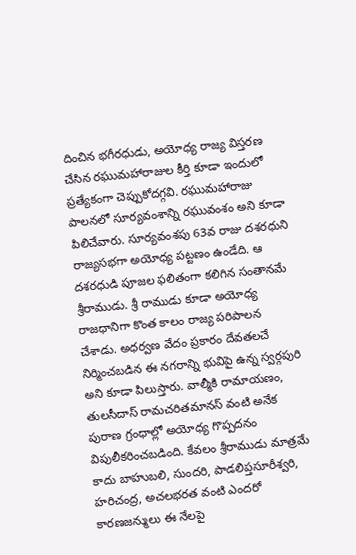దించిన భగీరధుడు, అయోధ్య రాజ్య విస్తరణ చేసిన రఘుమహారాజుల కీర్తి కూడా ఇందులో ప్రత్యేకంగా చెప్పుకోదగ్గవి. రఘుమహారాజు పాలనలో సూర్యవంశాన్ని రఘువంశం అని కూడా పిలిచేవారు. సూర్యవంశపు 63వ రాజు దశరధుని రాజ్యసభగా అయోధ్య పట్టణం ఉండేది. ఆ దశరధుడి పూజల ఫలితంగా కలిగిన సంతానమే శ్రీరాముడు. శ్రీ రాముడు కూడా అయోధ్య రాజధానిగా కొంత కాలం రాజ్య పరిపాలన చేశాడు. అధర్వణ వేదం ప్రకారం దేవతలచే నిర్మించబడిన ఈ నగరాన్ని భువిపై ఉన్న స్వర్గపురి అని కూడా పిలుస్తారు. వాల్మీకి రామాయణం, తులసీదాస్ రామచరితమానస్ వంటి అనేక పురాణ గ్రంధాల్లో అయోధ్య గొప్పదనం విపులీకరించబడింది. కేవలం శ్రీరాముడు మాత్రమే కాదు బాహుబలి, సుందరి, పాడలిప్తసూరీశ్వరి, హరిచంద్ర, అచలభరత వంటి ఎందరో కారణజన్ములు ఈ నేలపై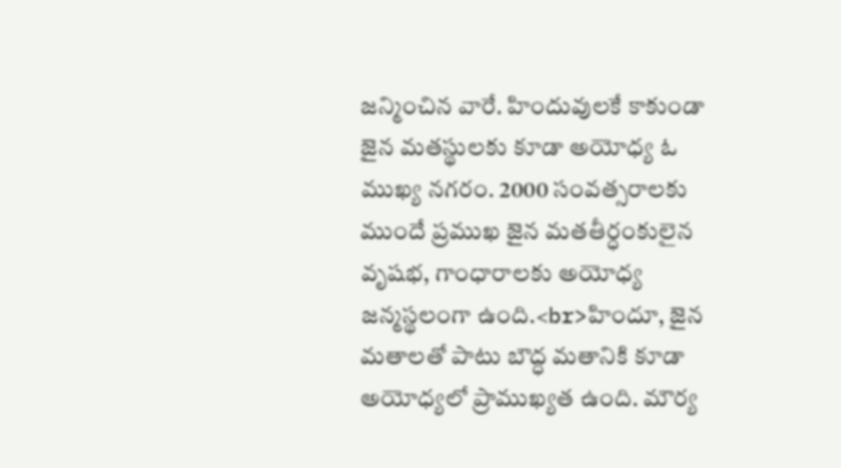జన్మించిన వారే. హిందువులకే కాకుండా జైన మతస్థులకు కూడా అయోధ్య ఓ ముఖ్య నగరం. 2000 సంవత్సరాలకు ముందే ప్రముఖ జైన మతతీర్ధంకులైన వృషభ, గాంధారాలకు అయోధ్య జన్మస్థలంగా ఉంది.<br>హిందూ, జైన మతాలతో పాటు బౌద్ధ మతానికి కూడా అయోధ్యలో ప్రాముఖ్యత ఉంది. మౌర్య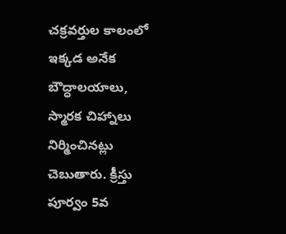చక్రవర్తుల కాలంలో ఇక్కడ అనేక బౌద్ధాలయాలు, స్మారక చిహ్నాలు నిర్మించినట్లు చెబుతారు. క్రీస్తు పూర్వం 5వ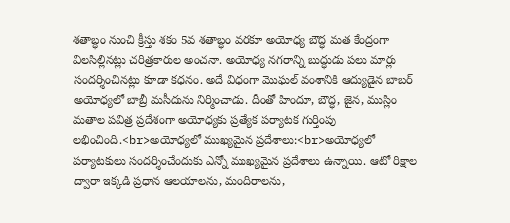శతాబ్ధం నుంచి క్రీస్తు శకం 5వ శతాబ్ధం వరకూ అయోధ్య బౌద్ధ మత కేంద్రంగా విలసిల్లినట్లు చరిత్రకారుల అంచనా. అయోధ్య నగరాన్ని బుద్ధుడు పలు మార్లు సందర్శించినట్లు కూడా కధనం. అదే విధంగా మొఘల్ వంశానికి ఆద్యుడైన బాబర్ అయోధ్యలో బాబ్రీ మసీదును నిర్మించాడు. దీంతో హిందూ, బౌద్ధ, జైన, ముస్లిం మతాల పవిత్ర ప్రదేశంగా అయోధ్యకు ప్రత్యేక పర్యాటక గుర్తింపు లభించింది.<br>అయోధ్యలో ముఖ్యమైన ప్రదేశాలు:<br>అయోధ్యలో పర్యాటకులు సందర్శించేందుకు ఎన్నో ముఖ్యమైన ప్రదేశాలు ఉన్నాయి. ఆటో రిక్షాల ద్వారా ఇక్కడి ప్రధాన ఆలయాలను, మందిరాలను,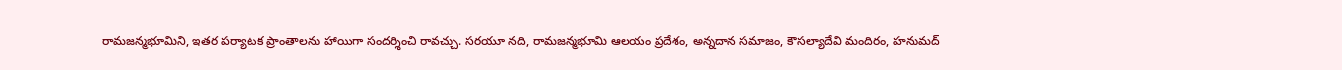రామజన్మభూమిని, ఇతర పర్యాటక ప్రాంతాలను హాయిగా సందర్శించి రావచ్చు. సరయూ నది, రామజన్మభూమి ఆలయం ప్రదేశం, అన్నదాన సమాజం, కౌసల్యాదేవి మందిరం, హనుమద్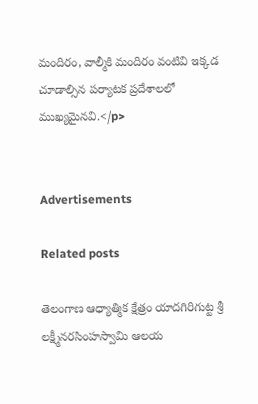మందిరం, వాల్మీకి మందిరం వంటివి ఇక్కడ చూడాల్సిన పర్యాటక ప్రదేశాలలో ముఖ్యమైనవి.</p>


Advertisements

Related posts

తెలంగాణ ఆధ్యాత్మిక క్షేత్రం యాదగిరిగుట్ట శ్రీ లక్ష్మీనరసింహస్వామి ఆలయ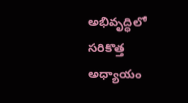అభివృద్ధిలో సరికొత్త అధ్యాయం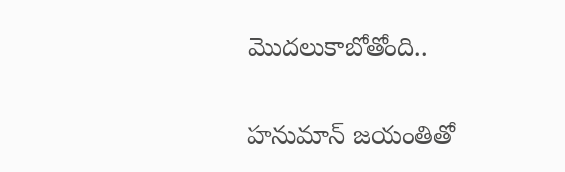మొదలుకాబోతోంది..

హనుమాన్ జయంతితో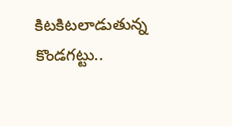కిటకిటలాడుతున్న కొండగట్టు..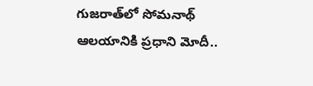గుజరాత్‌లో సోమనాథ్ ఆలయానికి ప్రధాని మోదీ..